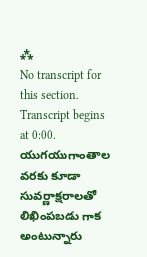⁂
No transcript for this section.
Transcript begins at 0:00.
యుగయుగాంతాల వరకు కూడా సువర్ణాక్షరాలతో లిఖింపబడు గాక అంటున్నారు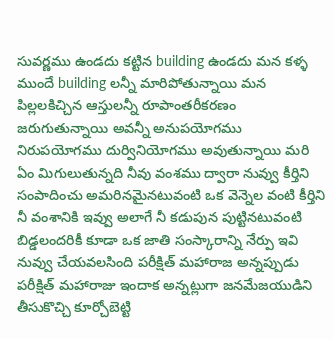సువర్ణము ఉండదు కట్టిన building ఉండదు మన కళ్ళ ముందే building లన్నీ మారిపోతున్నాయి మన పిల్లలకిచ్చిన ఆస్తులన్నీ రూపాంతరీకరణం జరుగుతున్నాయి అవన్నీ అనుపయోగము నిరుపయోగము దుర్వినియోగము అవుతున్నాయి మరి ఏం మిగులుతున్నది నీవు వంశము ద్వారా నువ్వు కీర్తిని సంపాదించు అమరినమైనటువంటి ఒక వెన్నెల వంటి కీర్తిని నీ వంశానికి ఇవ్వు అలాగే నీ కడుపున పుట్టినటువంటి బిడ్డలందరికీ కూడా ఒక జాతి సంస్కారాన్ని నేర్పు ఇవి నువ్వు చేయవలసింది పరీక్షిత్ మహారాజ అన్నప్పుడు పరీక్షిత్ మహారాజు ఇందాక అన్నట్లుగా జనమేజయుడిని తీసుకొచ్చి కూర్చోబెట్టి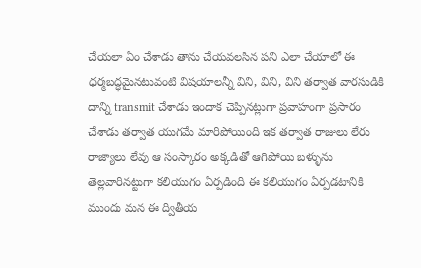చేయలా ఏం చేశాడు తాను చేయవలసిన పని ఎలా చేయాలో ఈ ధర్మబద్ధమైనటువంటి విషయాలన్నీ విని, విని, విని తర్వాత వారసుడికి దాన్ని transmit చేశాడు ఇందాక చెప్పినట్లుగా ప్రవాహంగా ప్రసారం చేశాడు తర్వాత యుగమే మారిపోయింది ఇక తర్వాత రాజులు లేరు రాజ్యాలు లేవు ఆ సంస్కారం అక్కడితో ఆగిపోయి బళ్ళును తెల్లవారినట్టుగా కలియుగం ఏర్పడింది ఈ కలియుగం ఏర్పడటానికి ముందు మన ఈ ద్వితీయ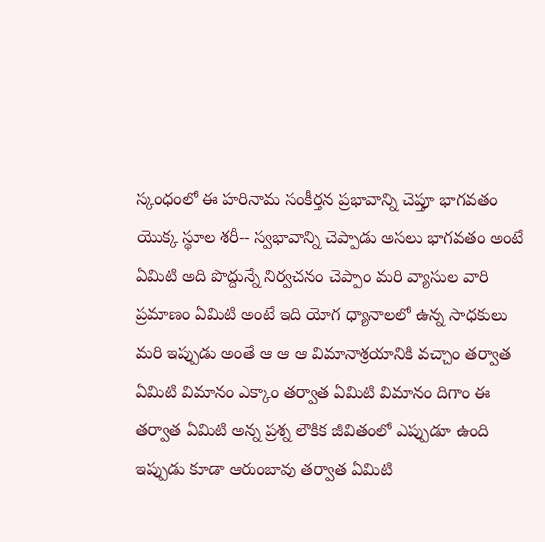స్కంధంలో ఈ హరినామ సంకీర్తన ప్రభావాన్ని చెప్తూ భాగవతం యొక్క స్థూల శరీ-- స్వభావాన్ని చెప్పాడు అసలు భాగవతం అంటే ఏమిటి అది పొద్దున్నే నిర్వచనం చెప్పాం మరి వ్యాసుల వారి ప్రమాణం ఏమిటి అంటే ఇది యోగ ధ్యానాలలో ఉన్న సాధకులు మరి ఇప్పుడు అంతే ఆ ఆ ఆ విమానాశ్రయానికి వచ్చాం తర్వాత ఏమిటి విమానం ఎక్కాం తర్వాత ఏమిటి విమానం దిగాం ఈ తర్వాత ఏమిటి అన్న ప్రశ్న లౌకిక జీవితంలో ఎప్పుడూ ఉంది ఇప్పుడు కూడా ఆరుంబావు తర్వాత ఏమిటి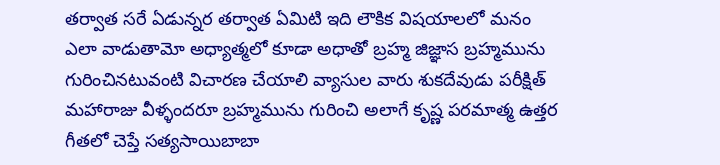తర్వాత సరే ఏడున్నర తర్వాత ఏమిటి ఇది లౌకిక విషయాలలో మనం ఎలా వాడుతామో అధ్యాత్మలో కూడా అధాతో బ్రహ్మ జిజ్ఞాస బ్రహ్మమును గురించినటువంటి విచారణ చేయాలి వ్యాసుల వారు శుకదేవుడు పరీక్షిత్ మహారాజు వీళ్ళందరూ బ్రహ్మమును గురించి అలాగే కృష్ణ పరమాత్మ ఉత్తర గీతలో చెప్తే సత్యసాయిబాబా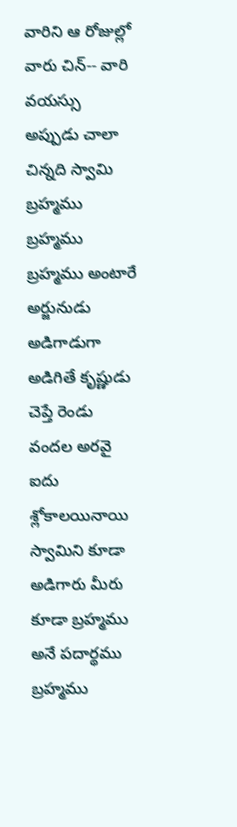వారిని ఆ రోజుల్లో వారు చిన్-- వారి వయస్సు అప్పుడు చాలా చిన్నది స్వామి బ్రహ్మము బ్రహ్మము బ్రహ్మము అంటారే అర్జునుడు అడిగాడుగా అడిగితే కృష్ణుడు చెప్తే రెండు వందల అరవై ఐదు శ్లోకాలయినాయి స్వామిని కూడా అడిగారు మీరు కూడా బ్రహ్మము అనే పదార్థము బ్రహ్మము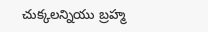చుక్కలన్నియు బ్రహ్మ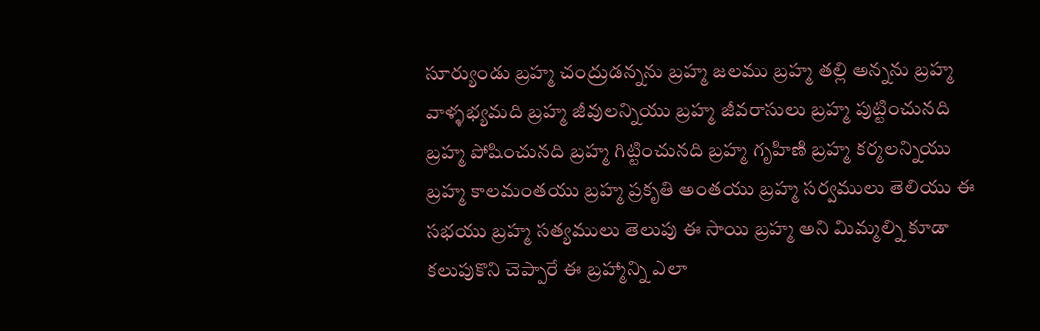సూర్యుండు బ్రహ్మ చంద్రుడన్నను బ్రహ్మ జలము బ్రహ్మ తల్లి అన్నను బ్రహ్మ వాళ్ళభ్యమది బ్రహ్మ జీవులన్నియు బ్రహ్మ జీవరాసులు బ్రహ్మ పుట్టించునది బ్రహ్మ పోషించునది బ్రహ్మ గిట్టించునది బ్రహ్మ గృహిణి బ్రహ్మ కర్మలన్నియు బ్రహ్మ కాలమంతయు బ్రహ్మ ప్రకృతి అంతయు బ్రహ్మ సర్వములు తెలియు ఈ సభయు బ్రహ్మ సత్యములు తెలుపు ఈ సాయి బ్రహ్మ అని మిమ్మల్ని కూడా కలుపుకొని చెప్పారే ఈ బ్రహ్మాన్ని ఎలా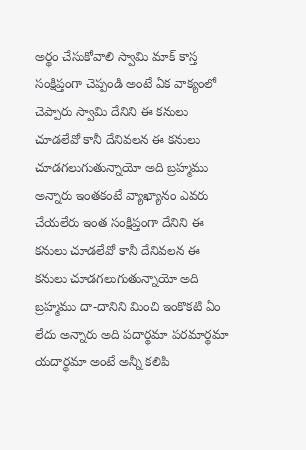అర్థం చేసుకోవాలి స్వామి మాక్ కాస్త సంక్షిప్తంగా చెప్పండి అంటే ఏక వాక్యంలో చెప్పారు స్వామి దేనిని ఈ కనులు చూడలేవో కానీ దేనివలన ఈ కనులు చూడగలుగుతున్నాయో అది బ్రహ్మము అన్నారు ఇంతకంటే వ్యాఖ్యానం ఎవరు చేయలేరు ఇంత సంక్షిప్తంగా దేనిని ఈ కనులు చూడలేవో కానీ దేనివలన ఈ కనులు చూడగలుగుతున్నాయో అది బ్రహ్మము దా-దానిని మించి ఇంకొకటి ఏం లేదు అన్నారు అది పదార్థమా పరమార్థమా యదార్థమా అంటే అన్నీ కలిపి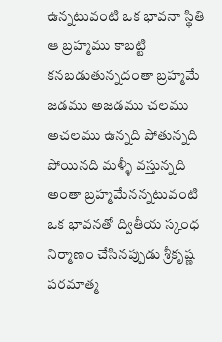ఉన్నటువంటి ఒక భావనా స్థితి ఆ బ్రహ్మము కాబట్టి కనబడుతున్నదంతా బ్రహ్మమే జడము అజడము చలము అచలము ఉన్నది పోతున్నది పోయినది మళ్ళీ వస్తున్నది అంతా బ్రహ్మమేనన్నటువంటి ఒక భావనతో ద్వితీయ స్కంధ నిర్మాణం చేసినప్పుడు శ్రీకృష్ణ పరమాత్మ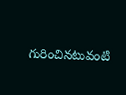గురించినటువంటి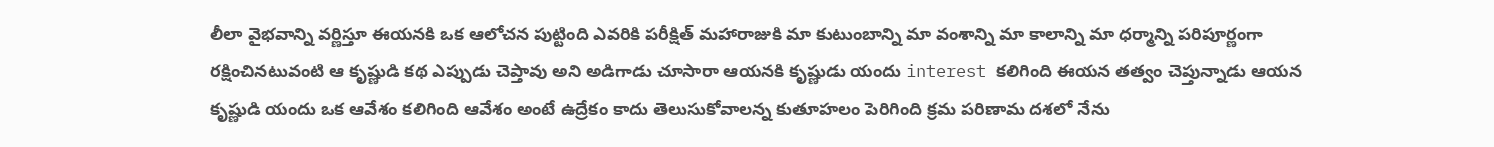లీలా వైభవాన్ని వర్ణిస్తూ ఈయనకి ఒక ఆలోచన పుట్టింది ఎవరికి పరీక్షిత్ మహారాజుకి మా కుటుంబాన్ని మా వంశాన్ని మా కాలాన్ని మా ధర్మాన్ని పరిపూర్ణంగా రక్షించినటువంటి ఆ కృష్ణుడి కథ ఎప్పుడు చెప్తావు అని అడిగాడు చూసారా ఆయనకి కృష్ణుడు యందు interest కలిగింది ఈయన తత్వం చెప్తున్నాడు ఆయన కృష్ణుడి యందు ఒక ఆవేశం కలిగింది ఆవేశం అంటే ఉద్రేకం కాదు తెలుసుకోవాలన్న కుతూహలం పెరిగింది క్రమ పరిణామ దశలో నేను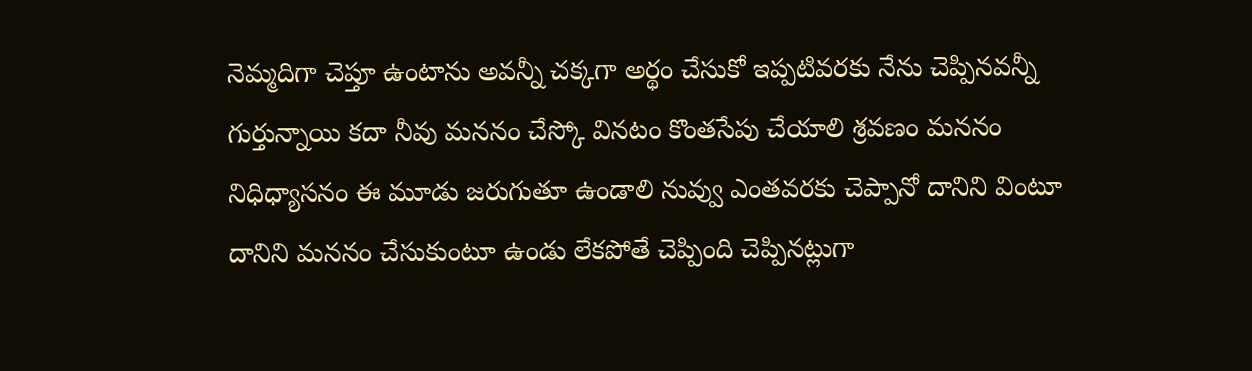నెమ్మదిగా చెప్తూ ఉంటాను అవన్నీ చక్కగా అర్థం చేసుకో ఇప్పటివరకు నేను చెప్పినవన్నీ గుర్తున్నాయి కదా నీవు మననం చేస్కో వినటం కొంతసేపు చేయాలి శ్రవణం మననం నిధిధ్యాసనం ఈ మూడు జరుగుతూ ఉండాలి నువ్వు ఎంతవరకు చెప్పానో దానిని వింటూ దానిని మననం చేసుకుంటూ ఉండు లేకపోతే చెప్పింది చెప్పినట్లుగా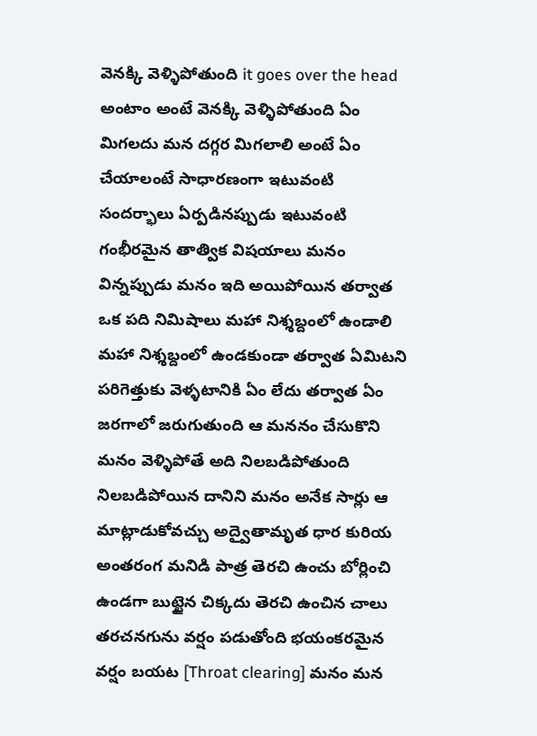వెనక్కి వెళ్ళిపోతుంది it goes over the head అంటాం అంటే వెనక్కి వెళ్ళిపోతుంది ఏం మిగలదు మన దగ్గర మిగలాలి అంటే ఏం చేయాలంటే సాధారణంగా ఇటువంటి సందర్భాలు ఏర్పడినప్పుడు ఇటువంటి గంభీరమైన తాత్విక విషయాలు మనం విన్నప్పుడు మనం ఇది అయిపోయిన తర్వాత ఒక పది నిమిషాలు మహా నిశ్శబ్దంలో ఉండాలి మహా నిశ్శబ్దంలో ఉండకుండా తర్వాత ఏమిటని పరిగెత్తుకు వెళ్ళటానికి ఏం లేదు తర్వాత ఏం జరగాలో జరుగుతుంది ఆ మననం చేసుకొని మనం వెళ్ళిపోతే అది నిలబడిపోతుంది నిలబడిపోయిన దానిని మనం అనేక సార్లు ఆ మాట్లాడుకోవచ్చు అద్వైతామృత ధార కురియ అంతరంగ మనిడి పాత్ర తెరచి ఉంచు బోర్లించి ఉండగా బుట్టైన చిక్కదు తెరచి ఉంచిన చాలు తరచనగును వర్షం పడుతోంది భయంకరమైన వర్షం బయట [Throat clearing] మనం మన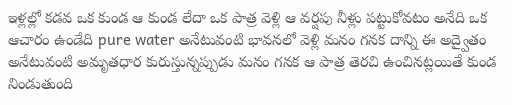ఇళ్లల్లో కడవ ఒక కుండ ఆ కుండ లేదా ఒక పాత్ర వెళ్లి ఆ వర్షపు నీళ్లు పట్టుకోవటం అనేది ఒక ఆచారం ఉండేది pure water అనేటువంటి భావనలో వెళ్లి మనం గనక దాన్ని ఈ అద్వైతం అనేటువంటి అమృతధార కురుస్తున్నప్పుడు మనం గనక ఆ పాత్ర తెరచి ఉంచినట్లయితే కుండ నిండుతుంది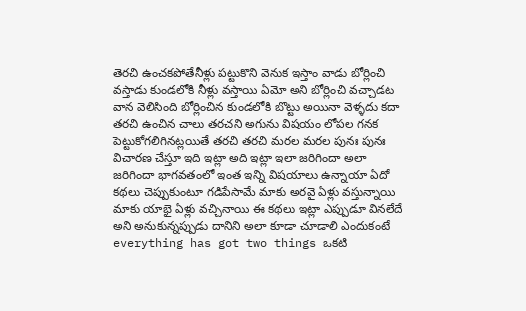తెరచి ఉంచకపోతేనీళ్లు పట్టుకొని వెనుక ఇస్తాం వాడు బోర్లించి వస్తాడు కుండలోకి నీళ్లు వస్తాయి ఏమో అని బోర్లించి వచ్చాడట వాన వెలిసింది బోర్లించిన కుండలోకి బొట్టు అయినా వెళ్ళదు కదా తరచి ఉంచిన చాలు తరచని అగును విషయం లోపల గనక పెట్టుకోగలిగినట్లయితే తరచి తరచి మరల మరల పునః పునః విచారణ చేస్తూ ఇది ఇట్లా అది ఇట్లా ఇలా జరిగిందా అలా జరిగిందా భాగవతంలో ఇంత ఇన్ని విషయాలు ఉన్నాయా ఏదో కథలు చెప్పుకుంటూ గడిపేసామే మాకు అరవై ఏళ్లు వస్తున్నాయి మాకు యాభై ఏళ్లు వచ్చినాయి ఈ కథలు ఇట్లా ఎప్పుడూ వినలేదే అని అనుకున్నప్పుడు దానిని అలా కూడా చూడాలి ఎందుకంటే everything has got two things ఒకటి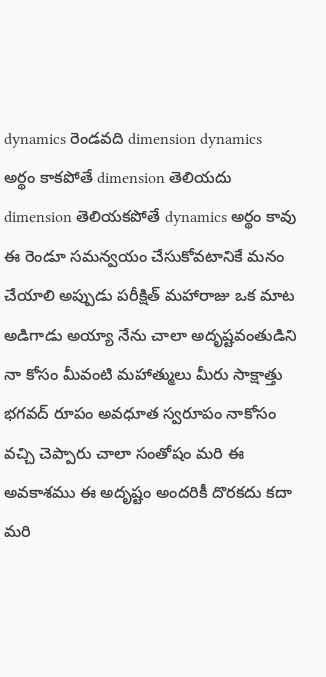dynamics రెండవది dimension dynamics అర్థం కాకపోతే dimension తెలియదు dimension తెలియకపోతే dynamics అర్థం కావు ఈ రెండూ సమన్వయం చేసుకోవటానికే మనం చేయాలి అప్పుడు పరీక్షిత్ మహారాజు ఒక మాట అడిగాడు అయ్యా నేను చాలా అదృష్టవంతుడిని నా కోసం మీవంటి మహాత్ములు మీరు సాక్షాత్తు భగవద్ రూపం అవధూత స్వరూపం నాకోసం వచ్చి చెప్పారు చాలా సంతోషం మరి ఈ అవకాశము ఈ అదృష్టం అందరికీ దొరకదు కదా మరి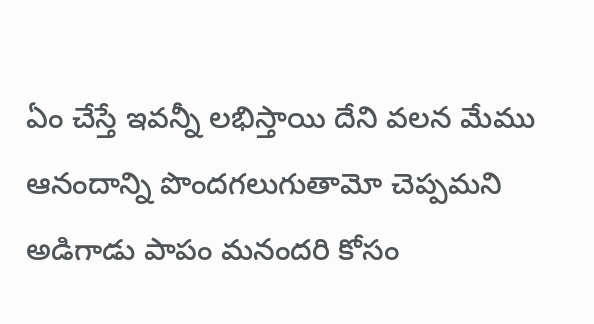ఏం చేస్తే ఇవన్నీ లభిస్తాయి దేని వలన మేము ఆనందాన్ని పొందగలుగుతామో చెప్పమని అడిగాడు పాపం మనందరి కోసం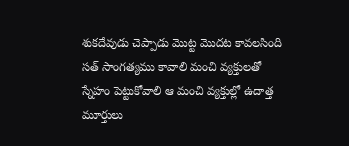శుకదేవుడు చెప్పాడు మొట్ట మొదట కావలసింది సత్ సాంగత్యము కావాలి మంచి వ్యక్తులతో స్నేహం పెట్టుకోవాలి ఆ మంచి వ్యక్తుల్లో ఉదాత్త మూర్తులు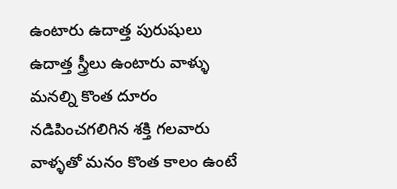ఉంటారు ఉదాత్త పురుషులు ఉదాత్త స్త్రీలు ఉంటారు వాళ్ళు మనల్ని కొంత దూరం నడిపించగలిగిన శక్తి గలవారు వాళ్ళతో మనం కొంత కాలం ఉంటే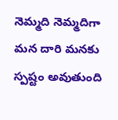నెమ్మది నెమ్మదిగా మన దారి మనకు స్పష్టం అవుతుంది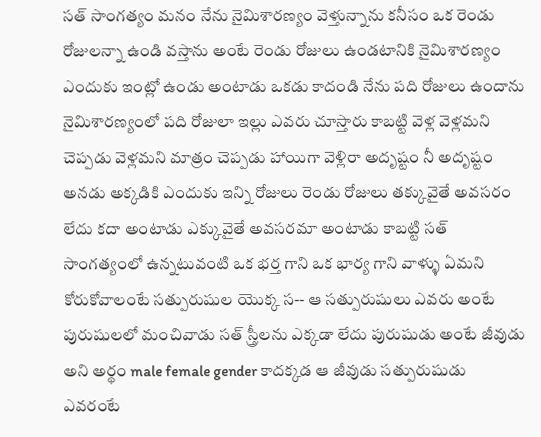సత్ సాంగత్యం మనం నేను నైమిశారణ్యం వెళ్తున్నాను కనీసం ఒక రెండు రోజులన్నా ఉండి వస్తాను అంటే రెండు రోజులు ఉండటానికి నైమిశారణ్యం ఎందుకు ఇంట్లో ఉండు అంటాడు ఒకడు కాదండి నేను పది రోజులు ఉందాను నైమిశారణ్యంలో పది రోజులా ఇల్లు ఎవరు చూస్తారు కాబట్టి వెళ్ల వెళ్లమని చెప్పడు వెళ్లమని మాత్రం చెప్పడు హాయిగా వెళ్లిరా అదృష్టం నీ అదృష్టం అనడు అక్కడికి ఎందుకు ఇన్ని రోజులు రెండు రోజులు తక్కువైతే అవసరం లేదు కదా అంటాడు ఎక్కువైతే అవసరమా అంటాడు కాబట్టి సత్ సాంగత్యంలో ఉన్నటువంటి ఒక భర్త గాని ఒక భార్య గాని వాళ్ళు ఏమని కోరుకోవాలంటే సత్పురుషుల యొక్క స-- ఆ సత్పురుషులు ఎవరు అంటే పురుషులలో మంచివాడు సత్ స్త్రీలను ఎక్కడా లేదు పురుషుడు అంటే జీవుడు అని అర్థం male female gender కాదక్కడ ఆ జీవుడు సత్పురుషుడు ఎవరంటే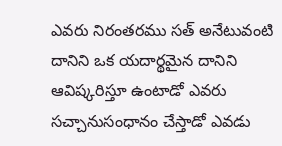ఎవరు నిరంతరము సత్ అనేటువంటి దానిని ఒక యదార్థమైన దానిని ఆవిష్కరిస్తూ ఉంటాడో ఎవరు సచ్చానుసంధానం చేస్తాడో ఎవడు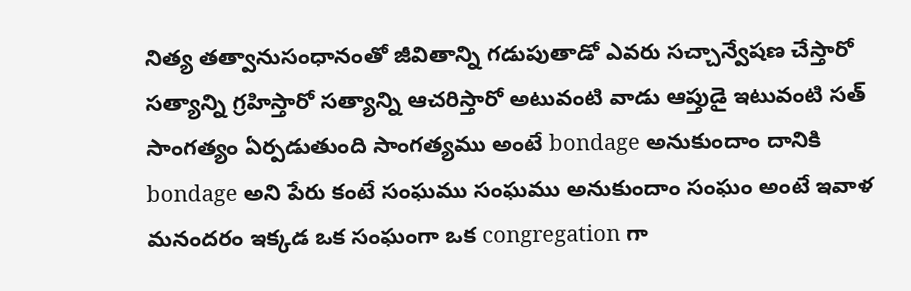నిత్య తత్వానుసంధానంతో జీవితాన్ని గడుపుతాడో ఎవరు సచ్చాన్వేషణ చేస్తారో సత్యాన్ని గ్రహిస్తారో సత్యాన్ని ఆచరిస్తారో అటువంటి వాడు ఆప్తుడై ఇటువంటి సత్ సాంగత్యం ఏర్పడుతుంది సాంగత్యము అంటే bondage అనుకుందాం దానికి bondage అని పేరు కంటే సంఘము సంఘము అనుకుందాం సంఘం అంటే ఇవాళ మనందరం ఇక్కడ ఒక సంఘంగా ఒక congregation గా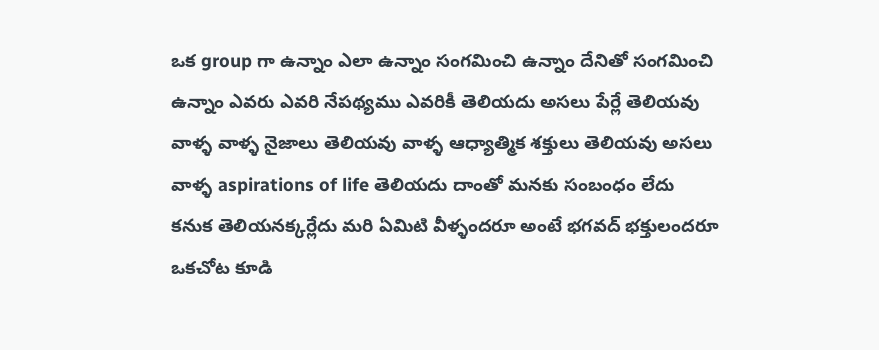ఒక group గా ఉన్నాం ఎలా ఉన్నాం సంగమించి ఉన్నాం దేనితో సంగమించి ఉన్నాం ఎవరు ఎవరి నేపథ్యము ఎవరికీ తెలియదు అసలు పేర్లే తెలియవు వాళ్ళ వాళ్ళ నైజాలు తెలియవు వాళ్ళ ఆధ్యాత్మిక శక్తులు తెలియవు అసలు వాళ్ళ aspirations of life తెలియదు దాంతో మనకు సంబంధం లేదు కనుక తెలియనక్కర్లేదు మరి ఏమిటి వీళ్ళందరూ అంటే భగవద్ భక్తులందరూ ఒకచోట కూడి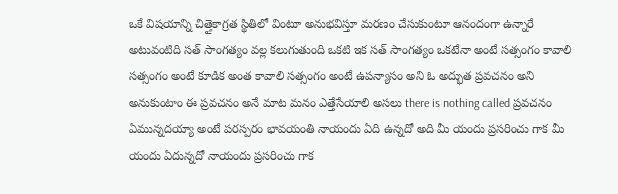ఒకే విషయాన్ని చిత్తైకాగ్రత స్థితిలో వింటూ అనుభవిస్తూ మరణం చేసుకుంటూ ఆనందంగా ఉన్నారే అటువంటిది సత్ సాంగత్యం వల్ల కలుగుతుంది ఒకటి ఇక సత్ సాంగత్యం ఒకటేనా అంటే సత్సంగం కావాలి సత్సంగం అంటే కూడిక అంత కావాలి సత్సంగం అంటే ఉపన్యాసం అని ఓ అద్భుత ప్రవచనం అని అనుకుంటాం ఈ ప్రవచనం అనే మాట మనం ఎత్తేసేయాలి అసలు there is nothing called ప్రవచనం ఏమున్నదయ్యా అంటే పరస్పరం భావయంతి నాయందు ఏది ఉన్నదో అది మీ యందు ప్రసరించు గాక మీ యందు ఏదున్నదో నాయందు ప్రసరించు గాక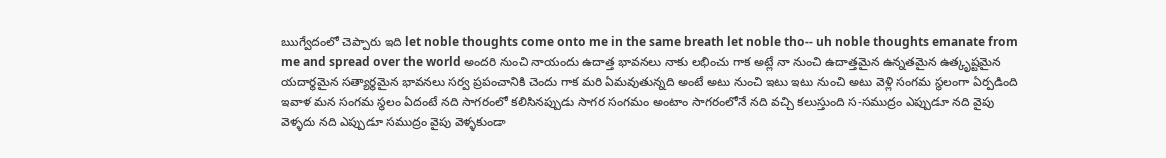ఋగ్వేదంలో చెప్పారు ఇది let noble thoughts come onto me in the same breath let noble tho-- uh noble thoughts emanate from me and spread over the world అందరి నుంచి నాయందు ఉదాత్త భావనలు నాకు లభించు గాక అట్లే నా నుంచి ఉదాత్తమైన ఉన్నతమైన ఉత్కృష్టమైన యదార్థమైన సత్యార్థమైన భావనలు సర్వ ప్రపంచానికి చెందు గాక మరి ఏమవుతున్నది అంటే అటు నుంచి ఇటు ఇటు నుంచి అటు వెళ్లి సంగమ స్థలంగా ఏర్పడింది ఇవాళ మన సంగమ స్థలం ఏదంటే నది సాగరంలో కలిసినప్పుడు సాగర సంగమం అంటాం సాగరంలోనే నది వచ్చి కలుస్తుంది స-సముద్రం ఎప్పుడూ నది వైపు వెళ్ళదు నది ఎప్పుడూ సముద్రం వైపు వెళ్ళకుండా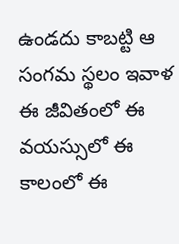ఉండదు కాబట్టి ఆ సంగమ స్థలం ఇవాళ ఈ జీవితంలో ఈ వయస్సులో ఈ కాలంలో ఈ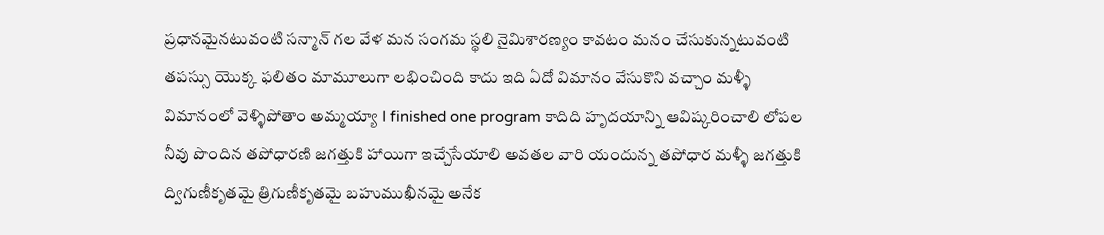ప్రధానమైనటువంటి సన్మాన్ గల వేళ మన సంగమ స్థలి నైమిశారణ్యం కావటం మనం చేసుకున్నటువంటి తపస్సు యొక్క ఫలితం మామూలుగా లభించింది కాదు ఇది ఏదో విమానం వేసుకొని వచ్చాం మళ్ళీ విమానంలో వెళ్ళిపోతాం అమ్మయ్యా I finished one program కాదిది హృదయాన్ని ఆవిష్కరించాలి లోపల నీవు పొందిన తపోధారణి జగత్తుకి హాయిగా ఇచ్చేసేయాలి అవతల వారి యందున్న తపోధార మళ్ళీ జగత్తుకి ద్విగుణీకృతమై త్రిగుణీకృతమై బహుముఖీనమై అనేక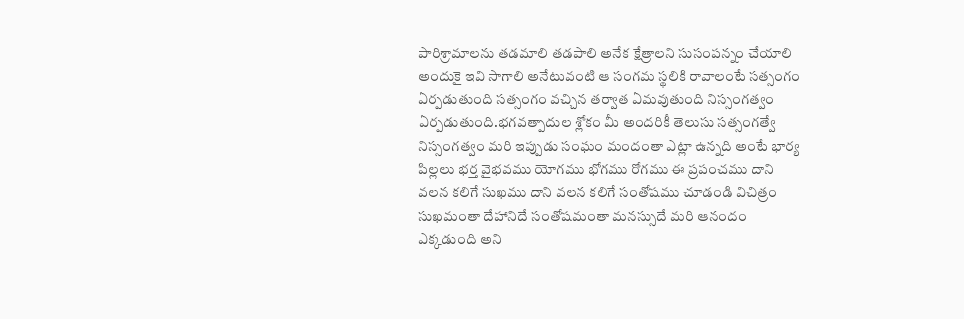పారిశ్రామాలను తడమాలి తడపాలి అనేక క్షేత్రాలని సుసంపన్నం చేయాలి అందుకై ఇవి సాగాలి అనేటువంటి ఆ సంగమ స్థలికి రావాలంటే సత్సంగం ఏర్పడుతుంది సత్సంగం వచ్చిన తర్వాత ఏమవుతుంది నిస్సంగత్వం ఏర్పడుతుంది.భగవత్పాదుల శ్లోకం మీ అందరికీ తెలుసు సత్సంగత్వే నిస్సంగత్వం మరి ఇప్పుడు సంఘం మందంతా ఎట్లా ఉన్నది అంటే భార్య పిల్లలు భర్త వైభవము యోగము భోగము రోగము ఈ ప్రపంచము దాని వలన కలిగే సుఖము దాని వలన కలిగే సంతోషము చూడండి విచిత్రం సుఖమంతా దేహానిదే సంతోషమంతా మనస్సుదే మరి ఆనందం ఎక్కడుంది అని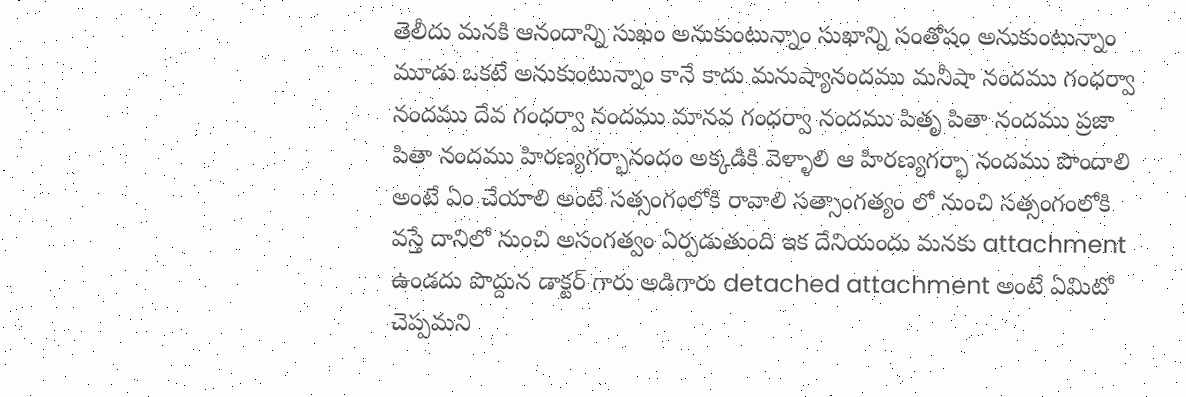తెలీదు మనకి ఆనందాన్ని సుఖం అనుకుంటున్నాం సుఖాన్ని సంతోషం అనుకుంటున్నాం మూడు ఒకటే అనుకుంటున్నాం కానే కాదు మనుష్యానందము మనీషా నందము గంధర్వా నందము దేవ గంధర్వా నందము మానవ గంధర్వా నందము పితృ పితా నందము ప్రజా పితా నందము హిరణ్యగర్భానందం అక్కడికి వెళ్ళాలి ఆ హిరణ్యగర్భా నందము పొందాలి అంటే ఏం చేయాలి అంటే సత్సంగంలోకి రావాలి సత్సాంగత్యం లో నుంచి సత్సంగంలోకి వస్తే దానిలో నుంచి అసంగత్వం ఏర్పడుతుంది ఇక దేనియందు మనకు attachment ఉండదు పొద్దున డాక్టర్ గారు అడిగారు detached attachment అంటే ఏమిటో చెప్పమని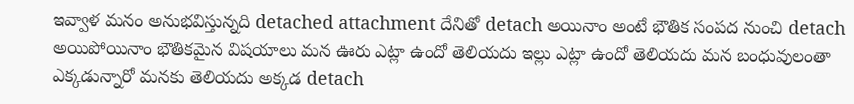ఇవ్వాళ మనం అనుభవిస్తున్నది detached attachment దేనితో detach అయినాం అంటే భౌతిక సంపద నుంచి detach అయిపోయినాం భౌతికమైన విషయాలు మన ఊరు ఎట్లా ఉందో తెలియదు ఇల్లు ఎట్లా ఉందో తెలియదు మన బంధువులంతా ఎక్కడున్నారో మనకు తెలియదు అక్కడ detach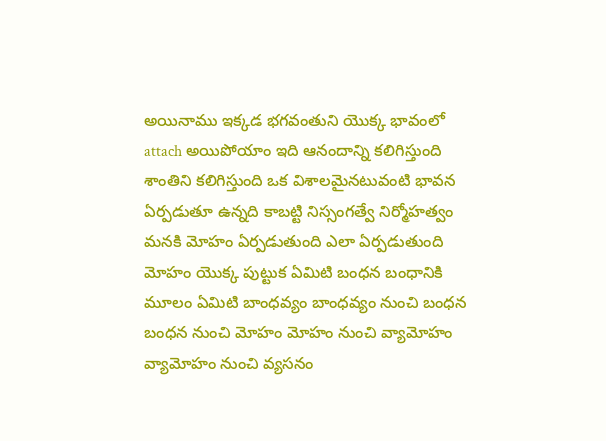అయినాము ఇక్కడ భగవంతుని యొక్క భావంలో attach అయిపోయాం ఇది ఆనందాన్ని కలిగిస్తుంది శాంతిని కలిగిస్తుంది ఒక విశాలమైనటువంటి భావన ఏర్పడుతూ ఉన్నది కాబట్టి నిస్సంగత్వే నిర్మోహత్వం మనకి మోహం ఏర్పడుతుంది ఎలా ఏర్పడుతుంది మోహం యొక్క పుట్టుక ఏమిటి బంధన బంధానికి మూలం ఏమిటి బాంధవ్యం బాంధవ్యం నుంచి బంధన బంధన నుంచి మోహం మోహం నుంచి వ్యామోహం వ్యామోహం నుంచి వ్యసనం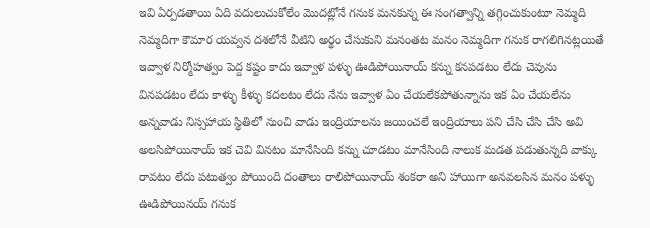ఇవి ఏర్పడతాయి ఏది వదులుచుకోలేం మొదట్లోనే గనుక మనకున్న ఈ సంగత్వాన్ని తగ్గించుకుంటూ నెమ్మది నెమ్మదిగా కౌమార యవ్వన దశలోనే వీటిని అర్థం చేసుకుని మనంతట మనం నెమ్మదిగా గనుక రాగలిగినట్లయితే ఇవ్వాళ నిర్మోహత్వం పెద్ద కష్టం కాదు ఇవ్వాళ పళ్ళు ఊడిపోయినాయ్ కన్ను కనపడటం లేదు చెవును వినపడటం లేదు కాళ్ళు కీళ్ళు కదలటం లేదు నేను ఇవ్వాళ ఏం చేయలేకపోతున్నాను ఇక ఏం చేయలేను అన్నవాడు నిస్సహాయ స్థితిలో నుంచి వాడు ఇంద్రియాలను జయించలే ఇంద్రియాలు పని చేసి చేసి చేసి అవి అలసిపోయినాయ్ ఇక చెవి వినటం మానేసింది కన్ను చూడటం మానేసింది నాలుక మడత పడుతున్నది వాక్కు రావటం లేదు పటుత్వం పోయింది దంతాలు రాలిపోయినాయ్ శంకరా అని హాయిగా అనవలసిన మనం పళ్ళు ఊడిపోయినయ్ గనుక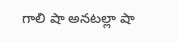గాలి షా అనటల్లా షా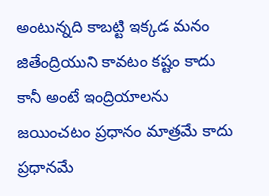అంటున్నది కాబట్టి ఇక్కడ మనం జితేంద్రియుని కావటం కష్టం కాదు కానీ అంటే ఇంద్రియాలను జయించటం ప్రధానం మాత్రమే కాదు ప్రధానమే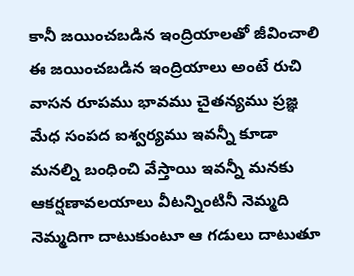కానీ జయించబడిన ఇంద్రియాలతో జీవించాలి ఈ జయించబడిన ఇంద్రియాలు అంటే రుచి వాసన రూపము భావము చైతన్యము ప్రజ్ఞ మేధ సంపద ఐశ్వర్యము ఇవన్నీ కూడా మనల్ని బంధించి వేస్తాయి ఇవన్నీ మనకు ఆకర్షణావలయాలు వీటన్నింటినీ నెమ్మది నెమ్మదిగా దాటుకుంటూ ఆ గడులు దాటుతూ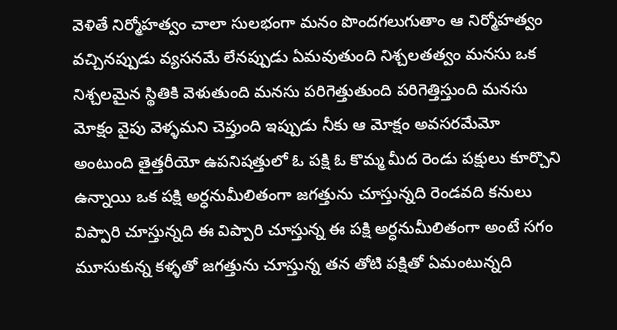వెళితే నిర్మోహత్వం చాలా సులభంగా మనం పొందగలుగుతాం ఆ నిర్మోహత్వం వచ్చినప్పుడు వ్యసనమే లేనప్పుడు ఏమవుతుంది నిశ్చలతత్వం మనసు ఒక నిశ్చలమైన స్థితికి వెళుతుంది మనసు పరిగెత్తుతుంది పరిగెత్తిస్తుంది మనసు మోక్షం వైపు వెళ్ళమని చెప్తుంది ఇప్పుడు నీకు ఆ మోక్షం అవసరమేమో అంటుంది తైత్తరీయో ఉపనిషత్తులో ఓ పక్షి ఓ కొమ్మ మీద రెండు పక్షులు కూర్చొని ఉన్నాయి ఒక పక్షి అర్ధనుమీలితంగా జగత్తును చూస్తున్నది రెండవది కనులు విప్పారి చూస్తున్నది ఈ విప్పారి చూస్తున్న ఈ పక్షి అర్ధనుమీలితంగా అంటే సగం మూసుకున్న కళ్ళతో జగత్తును చూస్తున్న తన తోటి పక్షితో ఏమంటున్నది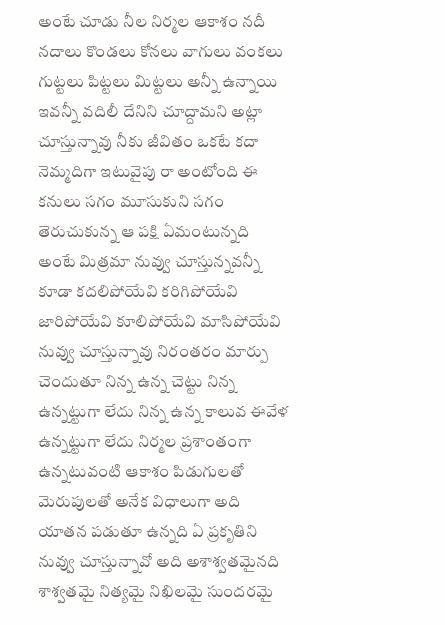అంటే చూడు నీల నిర్మల ఆకాశం నదీ నదాలు కొండలు కోనలు వాగులు వంకలు గుట్టలు పిట్టలు మిట్టలు అన్నీ ఉన్నాయి ఇవన్నీ వదిలీ దేనిని చూద్దామని అట్లా చూస్తున్నావు నీకు జీవితం ఒకటే కదా నెమ్మదిగా ఇటువైపు రా అంటోంది ఈ కనులు సగం మూసుకుని సగం తెరుచుకున్న ఆ పక్షి ఏమంటున్నది అంటే మిత్రమా నువ్వు చూస్తున్నవన్నీ కూడా కదలిపోయేవి కరిగిపోయేవి జారిపోయేవి కూలిపోయేవి మాసిపోయేవి నువ్వు చూస్తున్నావు నిరంతరం మార్పు చెందుతూ నిన్న ఉన్న చెట్టు నిన్న ఉన్నట్టుగా లేదు నిన్న ఉన్న కాలువ ఈవేళ ఉన్నట్టుగా లేదు నిర్మల ప్రశాంతంగా ఉన్నటువంటి ఆకాశం పిడుగులతో మెరుపులతో అనేక విధాలుగా అది యాతన పడుతూ ఉన్నది ఏ ప్రకృతిని నువ్వు చూస్తున్నావో అది అశాశ్వతమైనది శాశ్వతమై నిత్యమై నిఖిలమై సుందరమై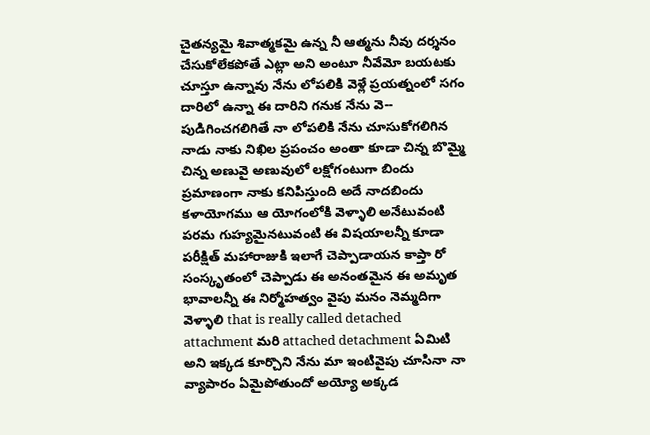చైతన్యమై శివాత్మకమై ఉన్న నీ ఆత్మను నీవు దర్శనం చేసుకోలేకపోతే ఎట్లా అని అంటూ నీవేమో బయటకు చూస్తూ ఉన్నావు నేను లోపలికి వెళ్లే ప్రయత్నంలో సగం దారిలో ఉన్నా ఈ దారిని గనుక నేను వె-- పుడిగించగలిగితే నా లోపలికి నేను చూసుకోగలిగిన నాడు నాకు నిఖిల ప్రపంచం అంతా కూడా చిన్న బొమ్మై చిన్న అణువై అణువులో లక్షోగంటుగా బిందు ప్రమాణంగా నాకు కనిపిస్తుంది అదే నాదబిందు కళాయోగము ఆ యోగంలోకి వెళ్ళాలి అనేటువంటి పరమ గుహ్యమైనటువంటి ఈ విషయాలన్నీ కూడా పరీక్షిత్ మహారాజుకి ఇలాగే చెప్పాడాయన కాప్తా రో సంస్కృతంలో చెప్పాడు ఈ అనంతమైన ఈ అమృత భావాలన్నీ ఈ నిర్మోహత్వం వైపు మనం నెమ్మదిగా వెళ్ళాలి that is really called detached attachment మరి attached detachment ఏమిటి అని ఇక్కడ కూర్చొని నేను మా ఇంటివైపు చూసినా నా వ్యాపారం ఏమైపోతుందో అయ్యో అక్కడ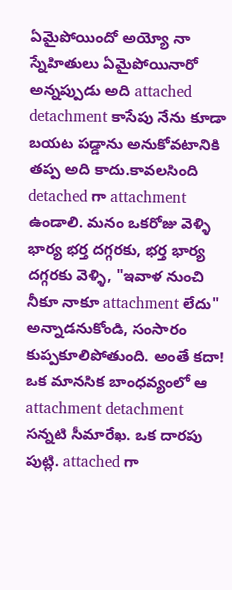ఏమైపోయిందో అయ్యో నా స్నేహితులు ఏమైపోయినారో అన్నప్పుడు అది attached detachment కాసేపు నేను కూడా బయట పడ్డాను అనుకోవటానికి తప్ప అది కాదు.కావలసింది detached గా attachment ఉండాలి. మనం ఒకరోజు వెళ్ళి భార్య భర్త దగ్గరకు, భర్త భార్య దగ్గరకు వెళ్ళి, "ఇవాళ నుంచి నీకూ నాకూ attachment లేదు" అన్నాడనుకోండి, సంసారం కుప్పకూలిపోతుంది. అంతే కదా! ఒక మానసిక బాంధవ్యంలో ఆ attachment detachment సన్నటి సీమారేఖ. ఒక దారపు పుట్లి. attached గా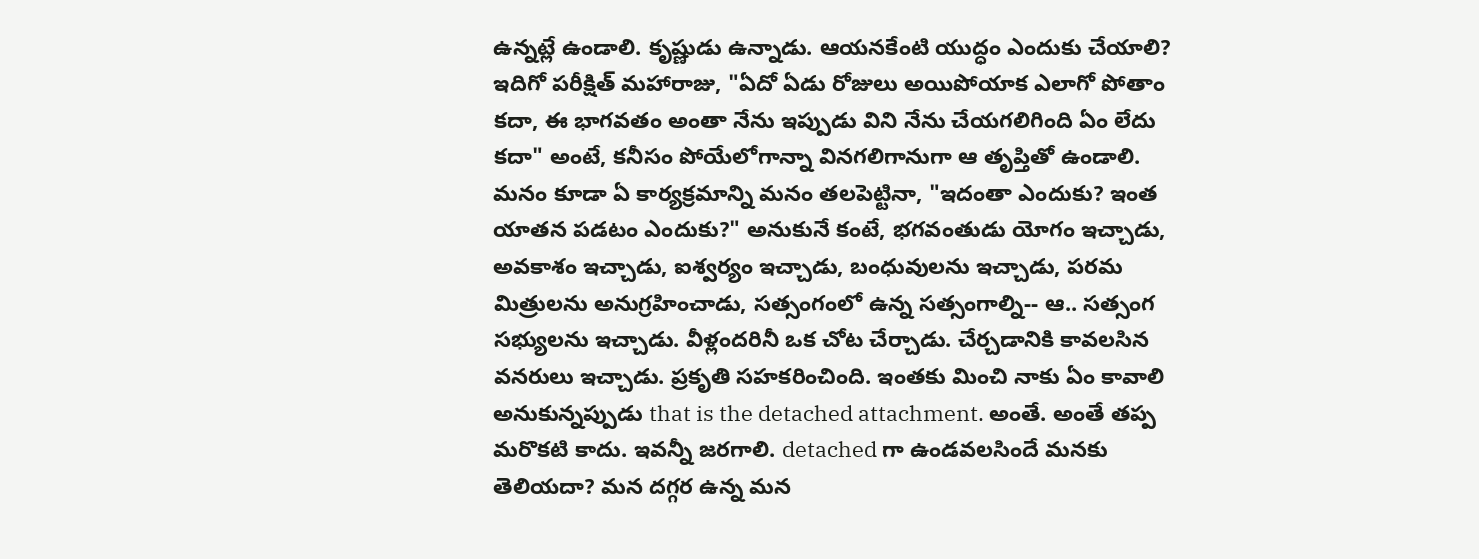ఉన్నట్లే ఉండాలి. కృష్ణుడు ఉన్నాడు. ఆయనకేంటి యుద్ధం ఎందుకు చేయాలి? ఇదిగో పరీక్షిత్ మహారాజు, "ఏదో ఏడు రోజులు అయిపోయాక ఎలాగో పోతాం కదా, ఈ భాగవతం అంతా నేను ఇప్పుడు విని నేను చేయగలిగింది ఏం లేదు కదా" అంటే, కనీసం పోయేలోగాన్నా వినగలిగానుగా ఆ తృప్తితో ఉండాలి. మనం కూడా ఏ కార్యక్రమాన్ని మనం తలపెట్టినా, "ఇదంతా ఎందుకు? ఇంత యాతన పడటం ఎందుకు?" అనుకునే కంటే, భగవంతుడు యోగం ఇచ్చాడు, అవకాశం ఇచ్చాడు, ఐశ్వర్యం ఇచ్చాడు, బంధువులను ఇచ్చాడు, పరమ మిత్రులను అనుగ్రహించాడు, సత్సంగంలో ఉన్న సత్సంగాల్ని-- ఆ.. సత్సంగ సభ్యులను ఇచ్చాడు. వీళ్లందరినీ ఒక చోట చేర్చాడు. చేర్చడానికి కావలసిన వనరులు ఇచ్చాడు. ప్రకృతి సహకరించింది. ఇంతకు మించి నాకు ఏం కావాలి అనుకున్నప్పుడు that is the detached attachment. అంతే. అంతే తప్ప మరొకటి కాదు. ఇవన్నీ జరగాలి. detached గా ఉండవలసిందే మనకు తెలియదా? మన దగ్గర ఉన్న మన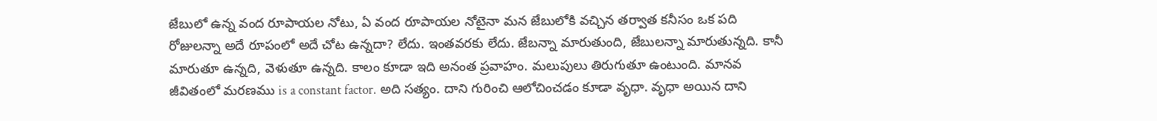జేబులో ఉన్న వంద రూపాయల నోటు, ఏ వంద రూపాయల నోటైనా మన జేబులోకి వచ్చిన తర్వాత కనీసం ఒక పది రోజులన్నా అదే రూపంలో అదే చోట ఉన్నదా? లేదు. ఇంతవరకు లేదు. జేబన్నా మారుతుంది, జేబులన్నా మారుతున్నది. కానీ మారుతూ ఉన్నది, వెళుతూ ఉన్నది. కాలం కూడా ఇది అనంత ప్రవాహం. మలుపులు తిరుగుతూ ఉంటుంది. మానవ జీవితంలో మరణము is a constant factor. అది సత్యం. దాని గురించి ఆలోచించడం కూడా వృధా. వృధా అయిన దాని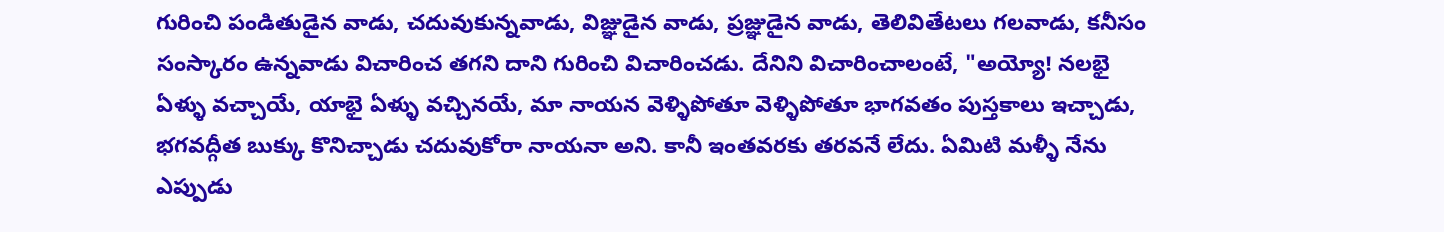గురించి పండితుడైన వాడు, చదువుకున్నవాడు, విజ్ఞుడైన వాడు, ప్రజ్ఞుడైన వాడు, తెలివితేటలు గలవాడు, కనీసం సంస్కారం ఉన్నవాడు విచారించ తగని దాని గురించి విచారించడు. దేనిని విచారించాలంటే, "అయ్యో! నలభై ఏళ్ళు వచ్చాయే, యాభై ఏళ్ళు వచ్చినయే, మా నాయన వెళ్ళిపోతూ వెళ్ళిపోతూ భాగవతం పుస్తకాలు ఇచ్చాడు, భగవద్గీత బుక్కు కొనిచ్చాడు చదువుకోరా నాయనా అని. కానీ ఇంతవరకు తరవనే లేదు. ఏమిటి మళ్ళీ నేను ఎప్పుడు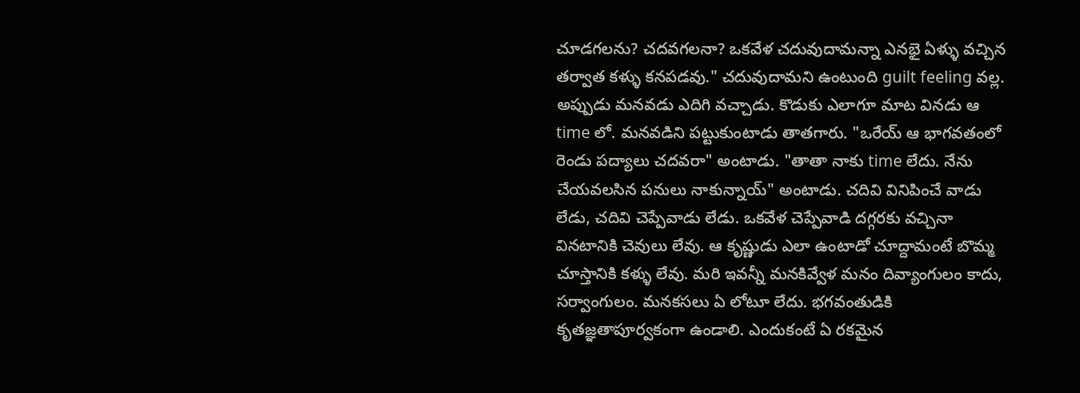చూడగలను? చదవగలనా? ఒకవేళ చదువుదామన్నా ఎనభై ఏళ్ళు వచ్చిన తర్వాత కళ్ళు కనపడవు." చదువుదామని ఉంటుంది guilt feeling వల్ల. అప్పుడు మనవడు ఎదిగి వచ్చాడు. కొడుకు ఎలాగూ మాట వినడు ఆ time లో. మనవడిని పట్టుకుంటాడు తాతగారు. "ఒరేయ్ ఆ భాగవతంలో రెండు పద్యాలు చదవరా" అంటాడు. "తాతా నాకు time లేదు. నేను చేయవలసిన పనులు నాకున్నాయ్" అంటాడు. చదివి వినిపించే వాడు లేడు, చదివి చెప్పేవాడు లేడు. ఒకవేళ చెప్పేవాడి దగ్గరకు వచ్చినా వినటానికి చెవులు లేవు. ఆ కృష్ణుడు ఎలా ఉంటాడో చూద్దామంటే బొమ్మ చూస్తానికి కళ్ళు లేవు. మరి ఇవన్నీ మనకివ్వేళ మనం దివ్యాంగులం కాదు, సర్వాంగులం. మనకసలు ఏ లోటూ లేదు. భగవంతుడికి కృతజ్ఞతాపూర్వకంగా ఉండాలి. ఎందుకంటే ఏ రకమైన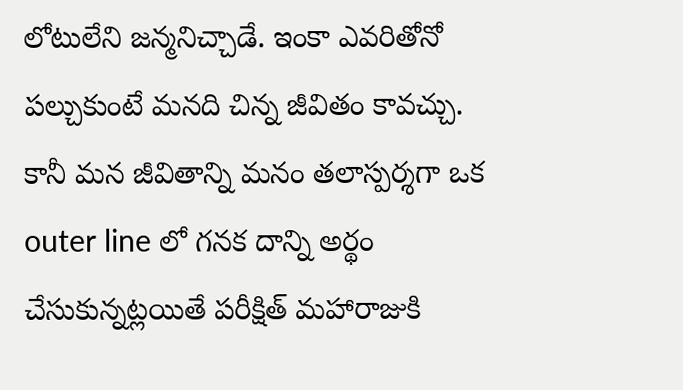లోటులేని జన్మనిచ్చాడే. ఇంకా ఎవరితోనో పల్చుకుంటే మనది చిన్న జీవితం కావచ్చు. కానీ మన జీవితాన్ని మనం తలాస్పర్శగా ఒక outer line లో గనక దాన్ని అర్థం చేసుకున్నట్లయితే పరీక్షిత్ మహారాజుకి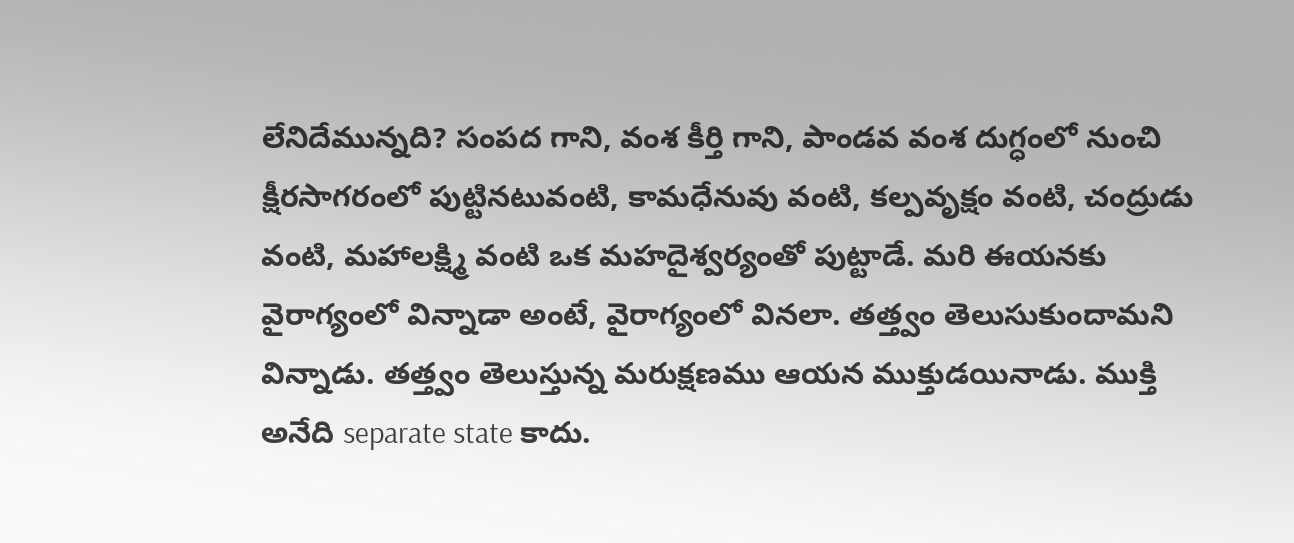లేనిదేమున్నది? సంపద గాని, వంశ కీర్తి గాని, పాండవ వంశ దుగ్ధంలో నుంచి క్షీరసాగరంలో పుట్టినటువంటి, కామధేనువు వంటి, కల్పవృక్షం వంటి, చంద్రుడు వంటి, మహాలక్ష్మి వంటి ఒక మహదైశ్వర్యంతో పుట్టాడే. మరి ఈయనకు వైరాగ్యంలో విన్నాడా అంటే, వైరాగ్యంలో వినలా. తత్త్వం తెలుసుకుందామని విన్నాడు. తత్త్వం తెలుస్తున్న మరుక్షణము ఆయన ముక్తుడయినాడు. ముక్తి అనేది separate state కాదు.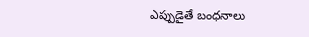ఎప్పుడైతే బంధనాలు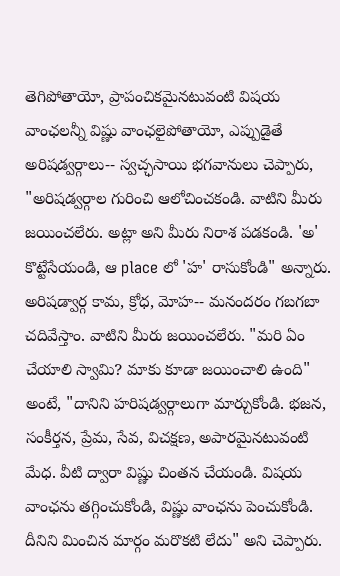తెగిపోతాయో, ప్రాపంచికమైనటువంటి విషయ వాంఛలన్నీ విష్ణు వాంఛలైపోతాయో, ఎప్పుడైతే అరిషడ్వర్గాలు-- స్వచ్ఛసాయి భగవానులు చెప్పారు, "అరిషడ్వర్గాల గురించి ఆలోచించకండి. వాటిని మీరు జయించలేరు. అట్లా అని మీరు నిరాశ పడకండి. 'అ' కొట్టేసేయండి, ఆ place లో 'హ' రాసుకోండి" అన్నారు. అరిషడ్వార్గ కామ, క్రోధ, మోహ-- మనందరం గబగబా చదివేస్తాం. వాటిని మీరు జయించలేరు. "మరి ఏం చేయాలి స్వామి? మాకు కూడా జయించాలి ఉంది" అంటే, "దానిని హరిషడ్వర్గాలుగా మార్చుకోండి. భజన, సంకీర్తన, ప్రేమ, సేవ, విచక్షణ, అపారమైనటువంటి మేధ. వీటి ద్వారా విష్ణు చింతన చేయండి. విషయ వాంఛను తగ్గించుకోండి, విష్ణు వాంఛను పెంచుకోండి. దీనిని మించిన మార్గం మరొకటి లేదు" అని చెప్పారు.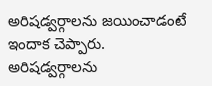అరిషడ్వర్గాలను జయించాడంటే ఇందాక చెప్పారు. అరిషడ్వర్గాలను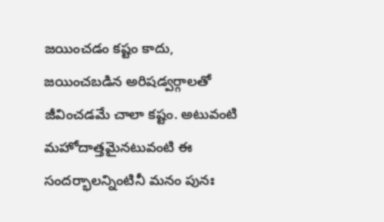జయించడం కష్టం కాదు, జయించబడిన అరిషడ్వర్గాలతో జీవించడమే చాలా కష్టం. అటువంటి మహోదాత్తమైనటువంటి ఈ సందర్భాలన్నింటినీ మనం పునః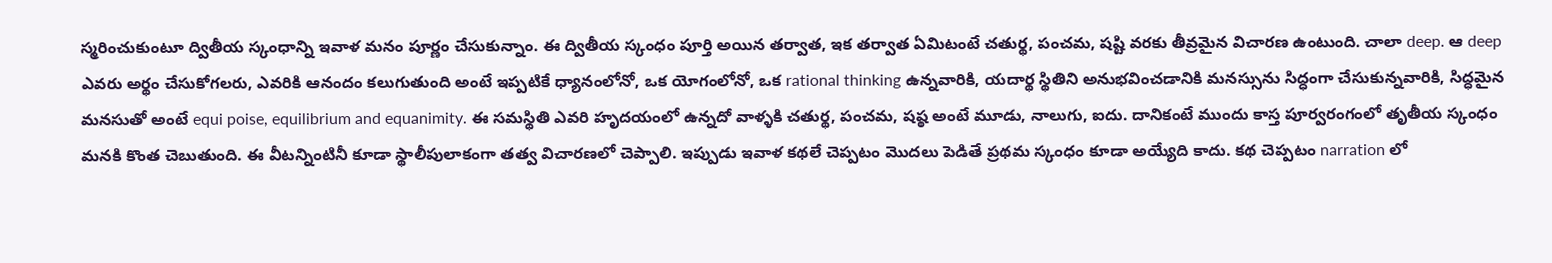స్మరించుకుంటూ ద్వితీయ స్కంధాన్ని ఇవాళ మనం పూర్ణం చేసుకున్నాం. ఈ ద్వితీయ స్కంధం పూర్తి అయిన తర్వాత, ఇక తర్వాత ఏమిటంటే చతుర్థ, పంచమ, షష్టి వరకు తీవ్రమైన విచారణ ఉంటుంది. చాలా deep. ఆ deep ఎవరు అర్థం చేసుకోగలరు, ఎవరికి ఆనందం కలుగుతుంది అంటే ఇప్పటికే ధ్యానంలోనో, ఒక యోగంలోనో, ఒక rational thinking ఉన్నవారికి, యదార్థ స్థితిని అనుభవించడానికి మనస్సును సిద్ధంగా చేసుకున్నవారికి, సిద్ధమైన మనసుతో అంటే equi poise, equilibrium and equanimity. ఈ సమస్థితి ఎవరి హృదయంలో ఉన్నదో వాళ్ళకి చతుర్థ, పంచమ, షష్ఠ అంటే మూడు, నాలుగు, ఐదు. దానికంటే ముందు కాస్త పూర్వరంగంలో తృతీయ స్కంధం మనకి కొంత చెబుతుంది. ఈ వీటన్నింటినీ కూడా స్థాలీపులాకంగా తత్వ విచారణలో చెప్పాలి. ఇప్పుడు ఇవాళ కథలే చెప్పటం మొదలు పెడితే ప్రథమ స్కంధం కూడా అయ్యేది కాదు. కథ చెప్పటం narration లో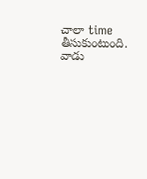చాలా time తీసుకుంటుంది. వాడు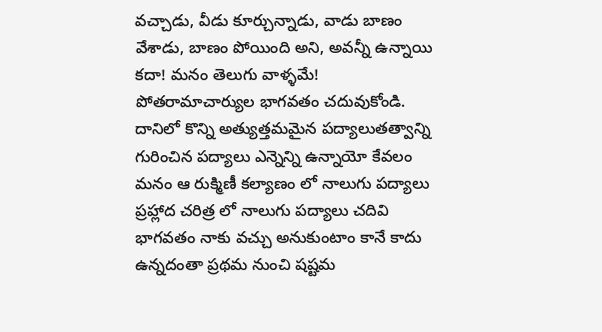వచ్చాడు, వీడు కూర్చున్నాడు, వాడు బాణం వేశాడు, బాణం పోయింది అని, అవన్నీ ఉన్నాయి కదా! మనం తెలుగు వాళ్ళమే! పోతరామాచార్యుల భాగవతం చదువుకోండి. దానిలో కొన్ని అత్యుత్తమమైన పద్యాలుతత్వాన్ని గురించిన పద్యాలు ఎన్నెన్ని ఉన్నాయో కేవలం మనం ఆ రుక్మిణీ కల్యాణం లో నాలుగు పద్యాలు ప్రహ్లాద చరిత్ర లో నాలుగు పద్యాలు చదివి భాగవతం నాకు వచ్చు అనుకుంటాం కానే కాదు ఉన్నదంతా ప్రథమ నుంచి షష్టమ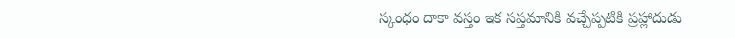స్కంధం దాకా వస్తం ఇక సప్తమానికి వచ్చేప్పటికి ప్రహ్లాదుడు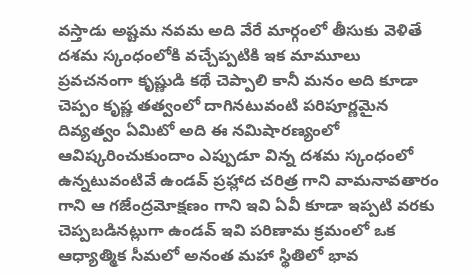వస్తాడు అష్టమ నవమ అది వేరే మార్గంలో తీసుకు వెళితే దశమ స్కంధంలోకి వచ్చేప్పటికి ఇక మామూలు ప్రవచనంగా కృష్ణుడి కథే చెప్పాలి కానీ మనం అది కూడా చెప్పం కృష్ణ తత్వంలో దాగినటువంటి పరిపూర్ణమైన దివ్యత్వం ఏమిటో అది ఈ నమిషారణ్యంలో ఆవిష్కరించుకుందాం ఎప్పుడూ విన్న దశమ స్కంధంలో ఉన్నటువంటివే ఉండవ్ ప్రహ్లాద చరిత్ర గాని వామనావతారం గాని ఆ గజేంద్రమోక్షణం గాని ఇవి ఏవీ కూడా ఇప్పటి వరకు చెప్పబడినట్లుగా ఉండవ్ ఇవి పరిణామ క్రమంలో ఒక ఆధ్యాత్మిక సీమలో అనంత మహా స్థితిలో భావ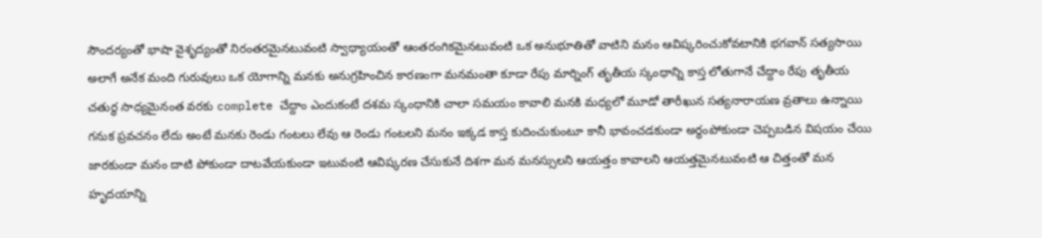సౌందర్యంతో భాషా వైశృద్యంతో నిరంతరమైనటువంటి స్వాధ్యాయంతో ఆంతరంగికమైనటువంటి ఒక అనుభూతితో వాటిని మనం ఆవిష్కరించుకోవటానికి భగవాన్ సత్యసాయి అలాగే అనేక మంది గురువులు ఒక యోగాన్ని మనకు అనుగ్రహించిన కారణంగా మనమంతా కూడా రేపు మార్నింగ్ తృతీయ స్కంధాన్ని కాస్త లోతుగానే చేద్దాం రేపు తృతీయ చతుర్థ సాధ్యమైనంత వరకు complete చేద్దాం ఎందుకంటే దశమ స్కంధానికి చాలా సమయం కావాలి మనకి మధ్యలో మూడో తారీఖున సత్యనారాయణ వ్రతాలు ఉన్నాయి గనుక ప్రవచనం లేదు అంటే మనకు రెండు గంటలు లేవు ఆ రెండు గంటలని మనం ఇక్కడ కాస్త కుదించుకుంటూ కానీ భావంచడకుండా అర్థంపోకుండా చెప్పబడిన విషయం చేయి జారకుండా మనం దాటి పోకుండా దాటవేయకుండా ఇటువంటి ఆవిష్కరణ చేసుకునే దిశగా మన మనస్సులని ఆయత్తం కావాలని ఆయత్తమైనటువంటి ఆ చిత్తంతో మన హృదయాన్ని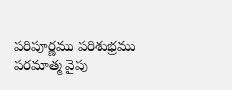పరిపూర్ణము పరిశుభ్రము పరమాత్మ వైపు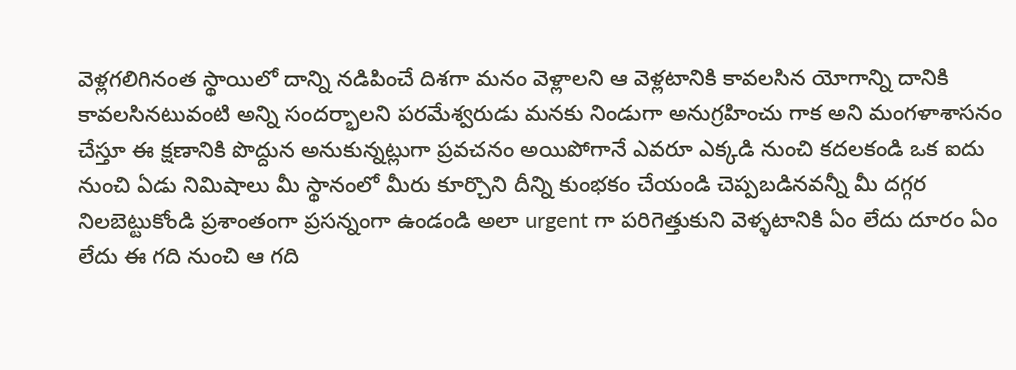వెళ్లగలిగినంత స్థాయిలో దాన్ని నడిపించే దిశగా మనం వెళ్లాలని ఆ వెళ్లటానికి కావలసిన యోగాన్ని దానికి కావలసినటువంటి అన్ని సందర్భాలని పరమేశ్వరుడు మనకు నిండుగా అనుగ్రహించు గాక అని మంగళాశాసనం చేస్తూ ఈ క్షణానికి పొద్దున అనుకున్నట్లుగా ప్రవచనం అయిపోగానే ఎవరూ ఎక్కడి నుంచి కదలకండి ఒక ఐదు నుంచి ఏడు నిమిషాలు మీ స్థానంలో మీరు కూర్చొని దీన్ని కుంభకం చేయండి చెప్పబడినవన్నీ మీ దగ్గర నిలబెట్టుకోండి ప్రశాంతంగా ప్రసన్నంగా ఉండండి అలా urgent గా పరిగెత్తుకుని వెళ్ళటానికి ఏం లేదు దూరం ఏం లేదు ఈ గది నుంచి ఆ గది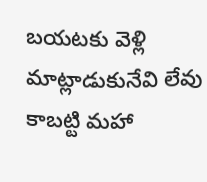బయటకు వెళ్లి మాట్లాడుకునేవి లేవు కాబట్టి మహా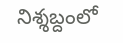నిశ్శబ్దంలో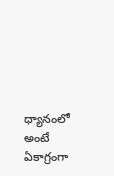ధ్యానంలో అంటే ఏకాగ్రంగా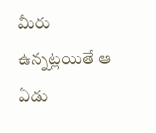మీరు ఉన్నట్లయితే ఆ ఏడు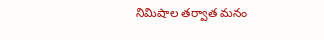నిమిషాల తర్వాత మనం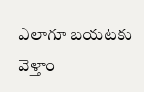ఎలాగూ బయటకు వెళ్తాం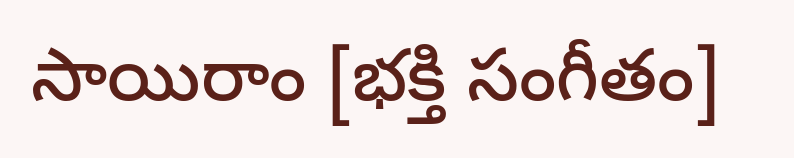సాయిరాం [భక్తి సంగీతం]